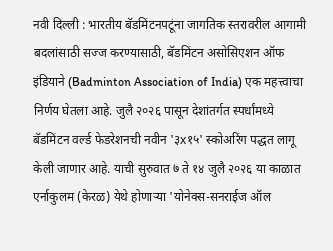नवी दिल्ली : भारतीय बॅडमिंटनपटूंना जागतिक स्तरावरील आगामी बदलांसाठी सज्ज करण्यासाठी, बॅडमिंटन असोसिएशन ऑफ इंडियाने (Badminton Association of India) एक महत्त्वाचा निर्णय घेतला आहे. जुलै २०२६ पासून देशांतर्गत स्पर्धांमध्ये बॅडमिंटन वर्ल्ड फेडरेशनची नवीन '३x१५' स्कोअरिंग पद्धत लागू केली जाणार आहे. याची सुरुवात ७ ते १४ जुलै २०२६ या काळात एर्नाकुलम (केरळ) येथे होणाऱ्या 'योनेक्स-सनराईज ऑल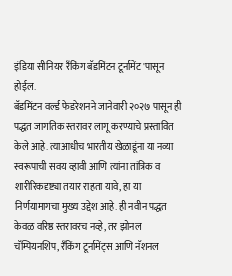इंडिया सीनियर रँकिंग बॅडमिंटन टूर्नामेंट'पासून होईल.
बॅडमिंटन वर्ल्ड फेडरेशनने जानेवारी २०२७ पासून ही पद्धत जागतिक स्तरावर लागू करण्याचे प्रस्तावित केले आहे. त्याआधीच भारतीय खेळाडूंना या नव्या स्वरूपाची सवय व्हावी आणि त्यांना तांत्रिक व शारीरिकदृष्ट्या तयार राहता यावे, हा या निर्णयामागचा मुख्य उद्देश आहे. ही नवीन पद्धत केवळ वरिष्ठ स्तरावरच नव्हे, तर झोनल चॅम्पियनशिप, रँकिंग टूर्नामेंट्स आणि नॅशनल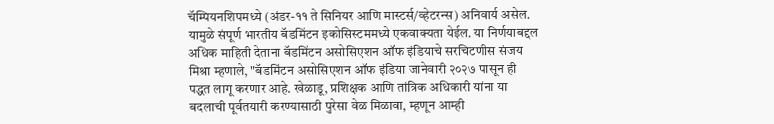चॅम्पियनशिपमध्ये (अंडर-११ ते सिनियर आणि मास्टर्स/व्हेटरन्स) अनिवार्य असेल. यामुळे संपूर्ण भारतीय बॅडमिंटन इकोसिस्टममध्ये एकवाक्यता येईल. या निर्णयाबद्दल अधिक माहिती देताना बॅडमिंटन असोसिएशन ऑफ इंडियाचे सरचिटणीस संजय मिश्रा म्हणाले, "बॅडमिंटन असोसिएशन ऑफ इंडिया जानेवारी २०२७ पासून ही पद्धत लागू करणार आहे. खेळाडू, प्रशिक्षक आणि तांत्रिक अधिकारी यांना या बदलाची पूर्वतयारी करण्यासाठी पुरेसा वेळ मिळावा, म्हणून आम्ही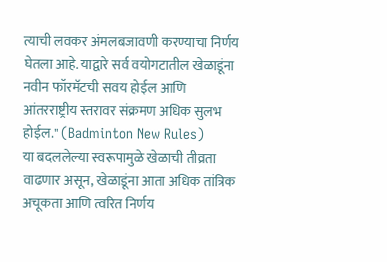त्याची लवकर अंमलबजावणी करण्याचा निर्णय घेतला आहे. याद्वारे सर्व वयोगटातील खेळाडूंना नवीन फॉरमॅटची सवय होईल आणि आंतरराष्ट्रीय स्तरावर संक्रमण अधिक सुलभ होईल." (Badminton New Rules)
या बदललेल्या स्वरूपामुळे खेळाची तीव्रता वाढणार असून, खेळाडूंना आता अधिक तांत्रिक अचूकता आणि त्वरित निर्णय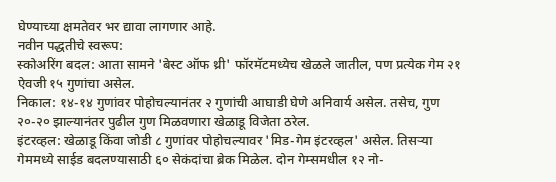घेण्याच्या क्षमतेवर भर द्यावा लागणार आहे.
नवीन पद्धतीचे स्वरूप:
स्कोअरिंग बदल: आता सामने 'बेस्ट ऑफ थ्री' फॉरमॅटमध्येच खेळले जातील, पण प्रत्येक गेम २१ ऐवजी १५ गुणांचा असेल.
निकाल: १४-१४ गुणांवर पोहोचल्यानंतर २ गुणांची आघाडी घेणे अनिवार्य असेल. तसेच, गुण २०-२० झाल्यानंतर पुढील गुण मिळवणारा खेळाडू विजेता ठरेल.
इंटरव्हल: खेळाडू किंवा जोडी ८ गुणांवर पोहोचल्यावर 'मिड-गेम इंटरव्हल' असेल. तिसऱ्या गेममध्ये साईड बदलण्यासाठी ६० सेकंदांचा ब्रेक मिळेल. दोन गेम्समधील १२ नो-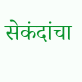सेकंदांचा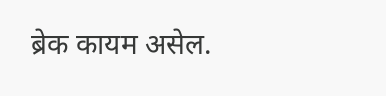ब्रेक कायम असेल.